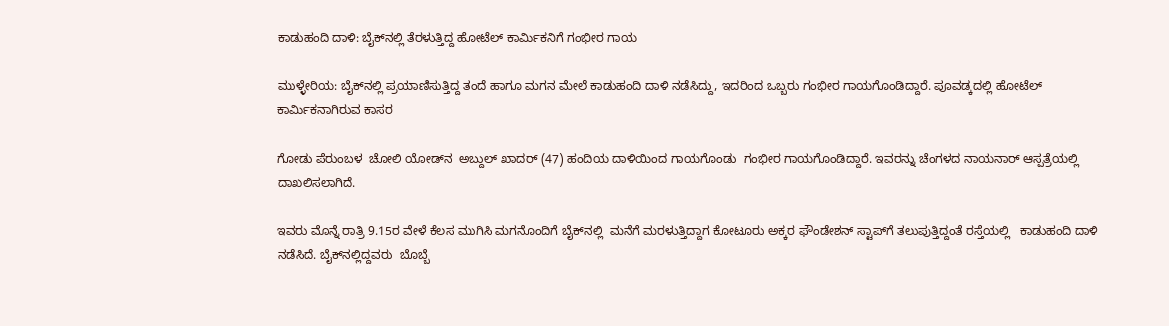ಕಾಡುಹಂದಿ ದಾಳಿ: ಬೈಕ್‌ನಲ್ಲಿ ತೆರಳುತ್ತಿದ್ದ ಹೋಟೆಲ್ ಕಾರ್ಮಿಕನಿಗೆ ಗಂಭೀರ ಗಾಯ

ಮುಳ್ಳೇರಿಯ: ಬೈಕ್‌ನಲ್ಲಿ ಪ್ರಯಾಣಿಸುತ್ತಿದ್ದ ತಂದೆ ಹಾಗೂ ಮಗನ ಮೇಲೆ ಕಾಡುಹಂದಿ ದಾಳಿ ನಡೆಸಿದ್ದು, ಇದರಿಂದ ಒಬ್ಬರು ಗಂಭೀರ ಗಾಯಗೊಂಡಿದ್ದಾರೆ. ಪೂವಡ್ಕದಲ್ಲಿ ಹೋಟೆಲ್ ಕಾರ್ಮಿಕನಾಗಿರುವ ಕಾಸರ

ಗೋಡು ಪೆರುಂಬಳ  ಚೋಲಿ ಯೋಡ್‌ನ  ಅಬ್ದುಲ್ ಖಾದರ್ (47) ಹಂದಿಯ ದಾಳಿಯಿಂದ ಗಾಯಗೊಂಡು  ಗಂಭೀರ ಗಾಯಗೊಂಡಿದ್ದಾರೆ. ಇವರನ್ನು ಚೆಂಗಳದ ನಾಯನಾರ್ ಆಸ್ಪತ್ರೆಯಲ್ಲಿ ದಾಖಲಿಸಲಾಗಿದೆ.

ಇವರು ಮೊನ್ನೆ ರಾತ್ರಿ 9.15ರ ವೇಳೆ ಕೆಲಸ ಮುಗಿಸಿ ಮಗನೊಂದಿಗೆ ಬೈಕ್‌ನಲ್ಲಿ  ಮನೆಗೆ ಮರಳುತ್ತಿದ್ದಾಗ ಕೋಟೂರು ಅಕ್ಕರ ಫೌಂಡೇಶನ್ ಸ್ಟಾಪ್‌ಗೆ ತಲುಪುತ್ತಿದ್ದಂತೆ ರಸ್ತೆಯಲ್ಲಿ   ಕಾಡುಹಂದಿ ದಾಳಿ ನಡೆಸಿದೆ. ಬೈಕ್‌ನಲ್ಲಿದ್ದವರು  ಬೊಬ್ಬೆ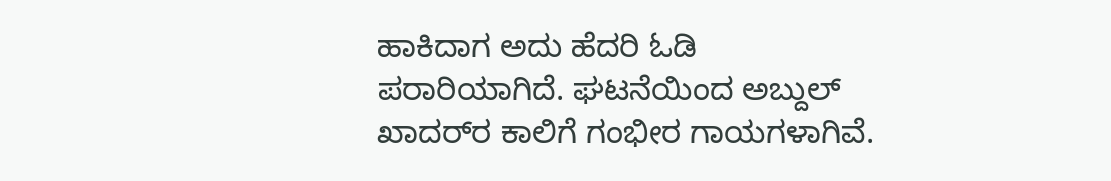ಹಾಕಿದಾಗ ಅದು ಹೆದರಿ ಓಡಿ ಪರಾರಿಯಾಗಿದೆ. ಘಟನೆಯಿಂದ ಅಬ್ದುಲ್ ಖಾದರ್‌ರ ಕಾಲಿಗೆ ಗಂಭೀರ ಗಾಯಗಳಾಗಿವೆ.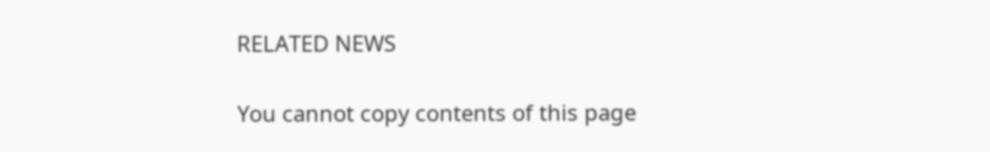RELATED NEWS

You cannot copy contents of this page